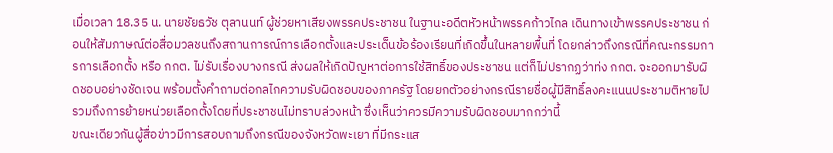เมื่อเวลา 18.35 น. นายชัยธวัช ตุลานนท์ ผู้ช่วยหาเสียงพรรคประชาชน ในฐานะอดีตหัวหน้าพรรคก้าวไกล เดินทางเข้าพรรคประชาชน ก่อนให้สัมภาษณ์ต่อสื่อมวลชนถึงสถานการณ์การเลือกตั้งและประเด็นข้อร้องเรียนที่เกิดขึ้นในหลายพื้นที่ โดยกล่าวถึงกรณีที่คณะกรรมการการเลือกตั้ง หรือ กกต. ไม่รับเรื่องบางกรณี ส่งผลให้เกิดปัญหาต่อการใช้สิทธิ์ของประชาชน แต่ก็ไม่ปรากฏว่าท่ง กกต. จะออกมารับผิดชอบอย่างชัดเจน พร้อมตั้งคำถามต่อกลไกความรับผิดชอบของภาครัฐ โดยยกตัวอย่างกรณีรายชื่อผู้มีสิทธิ์ลงคะแนนประชามติหายไป รวมถึงการย้ายหน่วยเลือกตั้งโดยที่ประชาชนไม่ทราบล่วงหน้า ซึ่งเห็นว่าควรมีความรับผิดชอบมากกว่านี้
ขณะเดียวกันผู้สื่อข่าวมีการสอบถามถึงกรณีของจังหวัดพะเยา ที่มีกระแส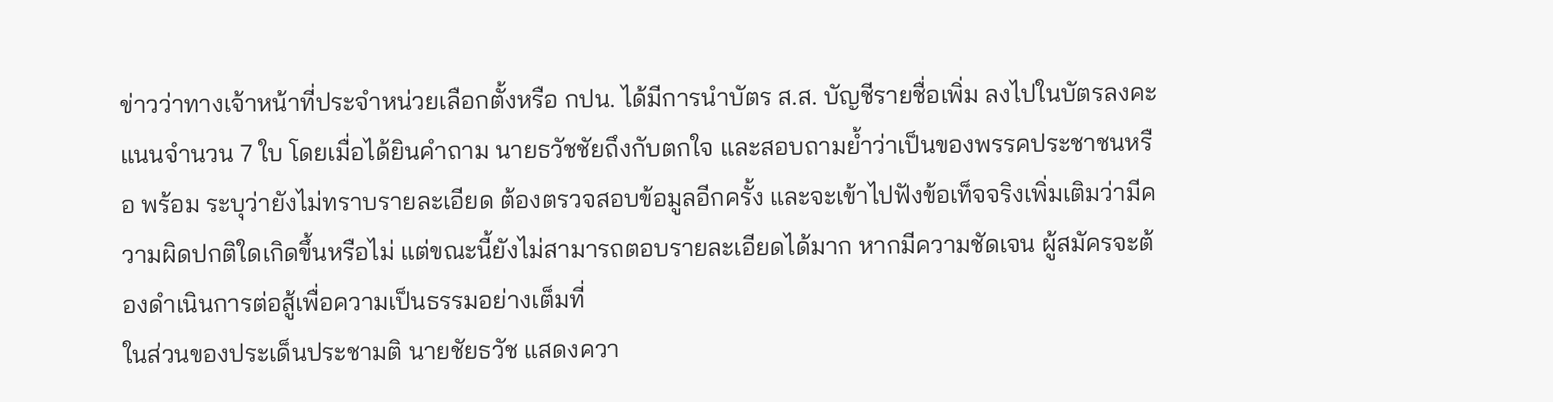ข่าวว่าทางเจ้าหน้าที่ประจำหน่วยเลือกตั้งหรือ กปน. ได้มีการนำบัตร ส.ส. บัญชีรายชื่อเพิ่ม ลงไปในบัตรลงคะแนนจำนวน 7 ใบ โดยเมื่อได้ยินคำถาม นายธวัชชัยถึงกับตกใจ และสอบถามย้ำว่าเป็นของพรรคประชาชนหรือ พร้อม ระบุว่ายังไม่ทราบรายละเอียด ต้องตรวจสอบข้อมูลอีกครั้ง และจะเข้าไปฟังข้อเท็จจริงเพิ่มเติมว่ามีความผิดปกติใดเกิดขึ้นหรือไม่ แต่ขณะนี้ยังไม่สามารถตอบรายละเอียดได้มาก หากมีความชัดเจน ผู้สมัครจะต้องดำเนินการต่อสู้เพื่อความเป็นธรรมอย่างเต็มที่
ในส่วนของประเด็นประชามติ นายชัยธวัช แสดงควา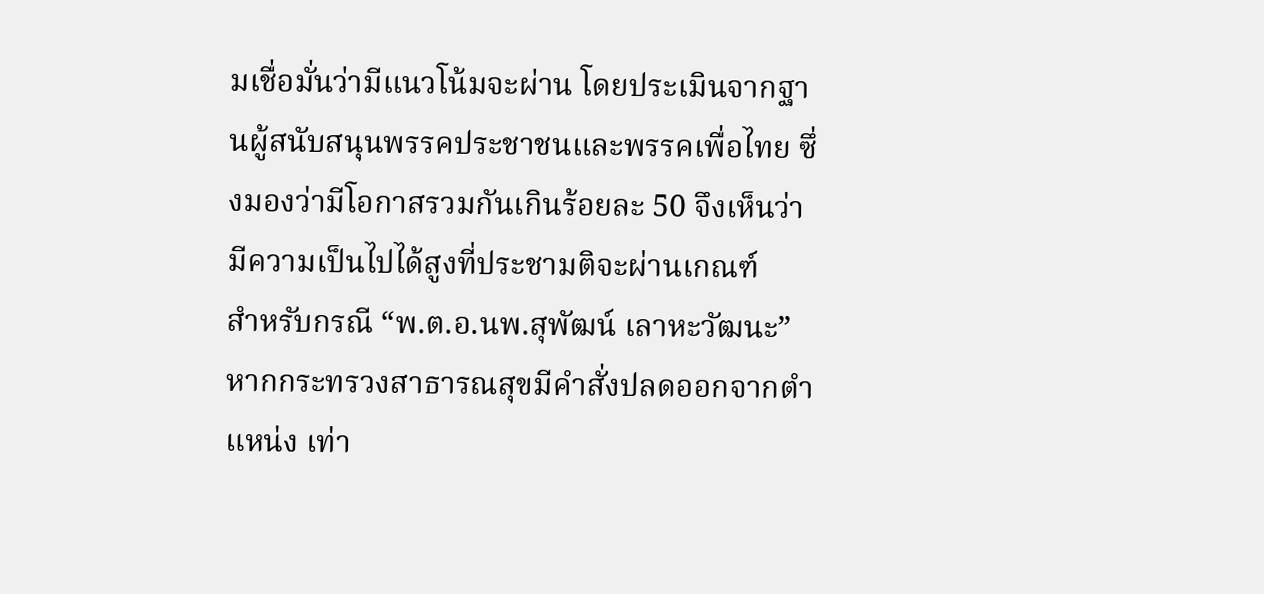มเชื่อมั่นว่ามีแนวโน้มจะผ่าน โดยประเมินจากฐานผู้สนับสนุนพรรคประชาชนและพรรคเพื่อไทย ซึ่งมองว่ามีโอกาสรวมกันเกินร้อยละ 50 จึงเห็นว่ามีความเป็นไปได้สูงที่ประชามติจะผ่านเกณฑ์
สำหรับกรณี “พ.ต.อ.นพ.สุพัฒน์ เลาหะวัฒนะ” หากกระทรวงสาธารณสุขมีคำสั่งปลดออกจากตำแหน่ง เท่า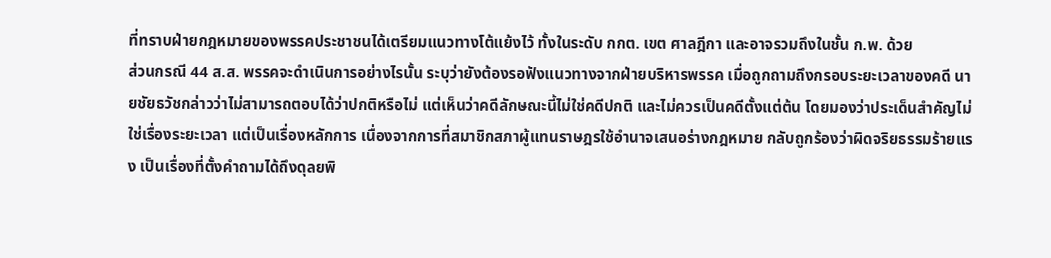ที่ทราบฝ่ายกฎหมายของพรรคประชาชนได้เตรียมแนวทางโต้แย้งไว้ ทั้งในระดับ กกต. เขต ศาลฎีกา และอาจรวมถึงในชั้น ก.พ. ด้วย
ส่วนกรณี 44 ส.ส. พรรคจะดำเนินการอย่างไรนั้น ระบุว่ายังต้องรอฟังแนวทางจากฝ่ายบริหารพรรค เมื่อถูกถามถึงกรอบระยะเวลาของคดี นายชัยธวัชกล่าวว่าไม่สามารถตอบได้ว่าปกติหรือไม่ แต่เห็นว่าคดีลักษณะนี้ไม่ใช่คดีปกติ และไม่ควรเป็นคดีตั้งแต่ต้น โดยมองว่าประเด็นสำคัญไม่ใช่เรื่องระยะเวลา แต่เป็นเรื่องหลักการ เนื่องจากการที่สมาชิกสภาผู้แทนราษฎรใช้อำนาจเสนอร่างกฎหมาย กลับถูกร้องว่าผิดจริยธรรมร้ายแรง เป็นเรื่องที่ตั้งคำถามได้ถึงดุลยพิ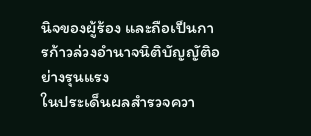นิจของผู้ร้อง และถือเป็นการก้าวล่วงอำนาจนิติบัญญัติอย่างรุนแรง
ในประเด็นผลสำรวจควา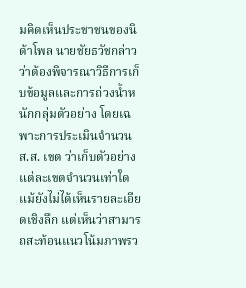มคิดเห็นประชาชนของนิด้าโพล นายชัยธวัชกล่าวว่าต้องพิจารณาวิธีการเก็บข้อมูลและการถ่วงน้ำหนักกลุ่มตัวอย่าง โดยเฉพาะการประเมินจำนวน ส.ส. เขต ว่าเก็บตัวอย่างแต่ละเขตจำนวนเท่าใด แม้ยังไม่ได้เห็นรายละเอียดเชิงลึก แต่เห็นว่าสามารถสะท้อนแนวโน้มภาพรว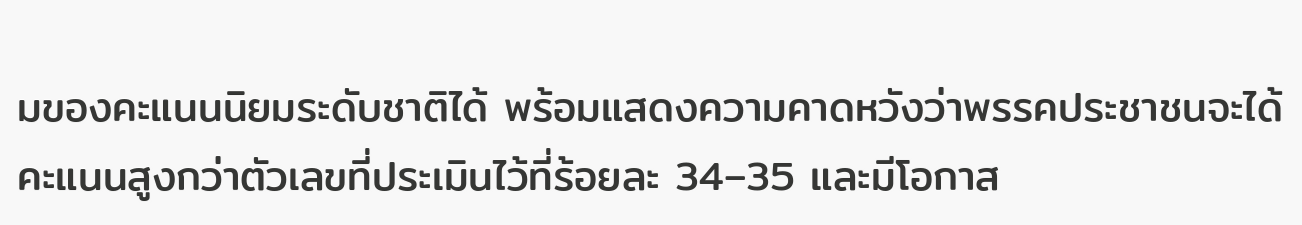มของคะแนนนิยมระดับชาติได้ พร้อมแสดงความคาดหวังว่าพรรคประชาชนจะได้คะแนนสูงกว่าตัวเลขที่ประเมินไว้ที่ร้อยละ 34–35 และมีโอกาส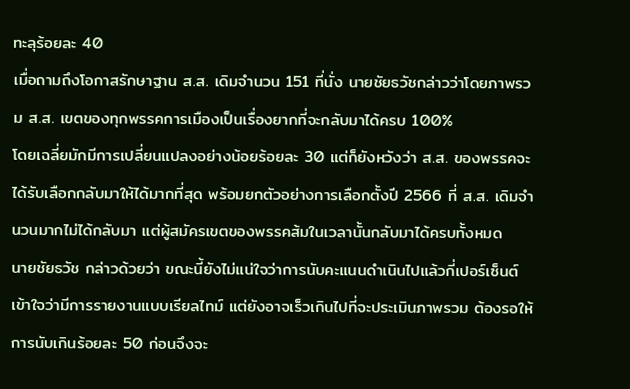ทะลุร้อยละ 40
เมื่อถามถึงโอกาสรักษาฐาน ส.ส. เดิมจำนวน 151 ที่นั่ง นายชัยธวัชกล่าวว่าโดยภาพรวม ส.ส. เขตของทุกพรรคการเมืองเป็นเรื่องยากที่จะกลับมาได้ครบ 100%
โดยเฉลี่ยมักมีการเปลี่ยนแปลงอย่างน้อยร้อยละ 30 แต่ก็ยังหวังว่า ส.ส. ของพรรคจะได้รับเลือกกลับมาให้ได้มากที่สุด พร้อมยกตัวอย่างการเลือกตั้งปี 2566 ที่ ส.ส. เดิมจำนวนมากไม่ได้กลับมา แต่ผู้สมัครเขตของพรรคส้มในเวลานั้นกลับมาได้ครบทั้งหมด
นายชัยธวัช กล่าวด้วยว่า ขณะนี้ยังไม่แน่ใจว่าการนับคะแนนดำเนินไปแล้วกี่เปอร์เซ็นต์ เข้าใจว่ามีการรายงานแบบเรียลไทม์ แต่ยังอาจเร็วเกินไปที่จะประเมินภาพรวม ต้องรอให้การนับเกินร้อยละ 50 ก่อนจึงจะ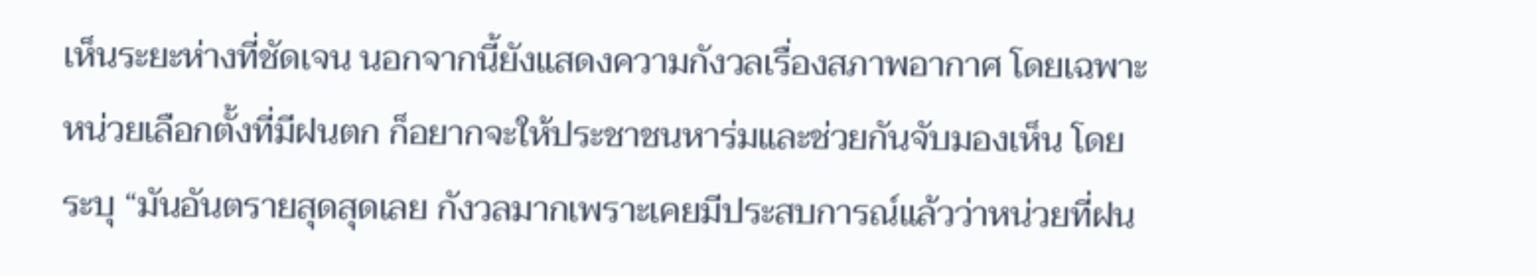เห็นระยะห่างที่ชัดเจน นอกจากนี้ยังแสดงความกังวลเรื่องสภาพอากาศ โดยเฉพาะหน่วยเลือกตั้งที่มีฝนตก ก็อยากจะให้ประชาชนหาร่มและช่วยกันจับมองเห็น โดยระบุ “มันอันตรายสุดสุดเลย กังวลมากเพราะเคยมีประสบการณ์แล้วว่าหน่วยที่ฝน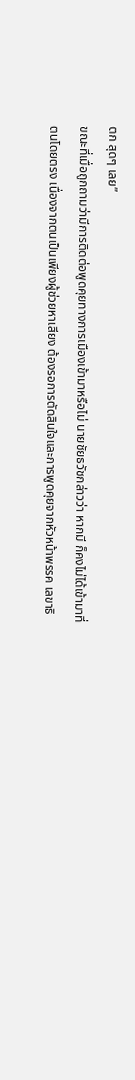ตก สุดๆ เลย”
ขณะที่เมื่อถูกถามว่ามีการติดต่อพูดคุยทางการเมืองเข้ามาหรือไม่ นายชัยธวัชกล่าวว่า หากมี ก็คงไม่ได้เข้ามาที่ตนโดยตรง เนื่องจากตนเป็นเพียงผู้ช่วยหาเสียง ต้องรอการตัดสินใจและการพูดคุยจากหัวหน้าพรรค เลขาธิ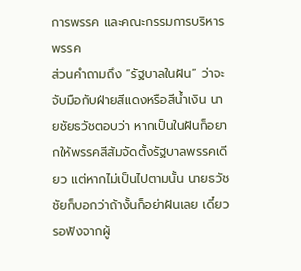การพรรค และคณะกรรมการบริหารพรรค
ส่วนคำถามถึง “รัฐบาลในฝัน” ว่าจะจับมือกับฝ่ายสีแดงหรือสีน้ำเงิน นายชัยธวัชตอบว่า หากเป็นในฝันก็อยากให้พรรคสีส้มจัดตั้งรัฐบาลพรรคเดียว แต่หากไม่เป็นไปตามนั้น นายธวัชชัยก็บอกว่าถ้างั้นก็อย่าฝันเลย เดี๋ยวรอฟังจากผู้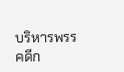บริหารพรรคดีก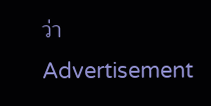ว่า
Advertisement